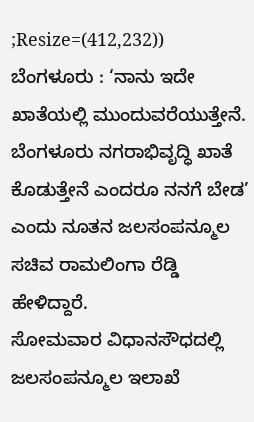;Resize=(412,232))
ಬೆಂಗಳೂರು : ‘ನಾನು ಇದೇ ಖಾತೆಯಲ್ಲಿ ಮುಂದುವರೆಯುತ್ತೇನೆ. ಬೆಂಗಳೂರು ನಗರಾಭಿವೃದ್ಧಿ ಖಾತೆ ಕೊಡುತ್ತೇನೆ ಎಂದರೂ ನನಗೆ ಬೇಡ’ ಎಂದು ನೂತನ ಜಲಸಂಪನ್ಮೂಲ ಸಚಿವ ರಾಮಲಿಂಗಾ ರೆಡ್ಡಿ ಹೇಳಿದ್ದಾರೆ.
ಸೋಮವಾರ ವಿಧಾನಸೌಧದಲ್ಲಿ ಜಲಸಂಪನ್ಮೂಲ ಇಲಾಖೆ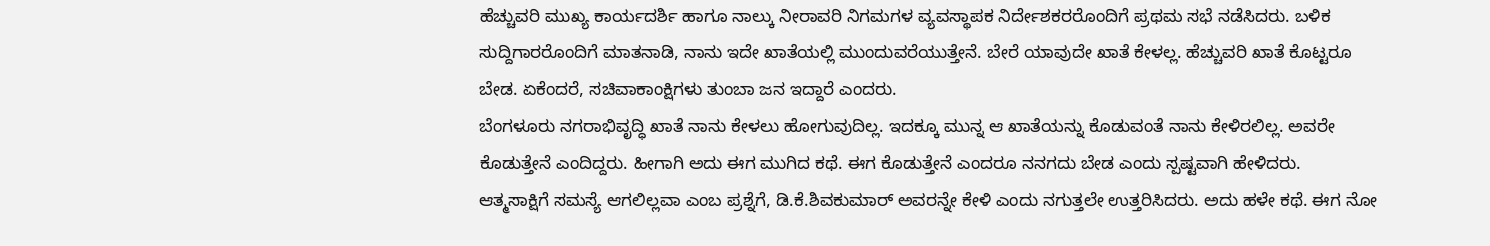ಹೆಚ್ಚುವರಿ ಮುಖ್ಯ ಕಾರ್ಯದರ್ಶಿ ಹಾಗೂ ನಾಲ್ಕು ನೀರಾವರಿ ನಿಗಮಗಳ ವ್ಯವಸ್ಥಾಪಕ ನಿರ್ದೇಶಕರರೊಂದಿಗೆ ಪ್ರಥಮ ಸಭೆ ನಡೆಸಿದರು. ಬಳಿಕ ಸುದ್ದಿಗಾರರೊಂದಿಗೆ ಮಾತನಾಡಿ, ನಾನು ಇದೇ ಖಾತೆಯಲ್ಲಿ ಮುಂದುವರೆಯುತ್ತೇನೆ. ಬೇರೆ ಯಾವುದೇ ಖಾತೆ ಕೇಳಲ್ಲ. ಹೆಚ್ಚುವರಿ ಖಾತೆ ಕೊಟ್ಟರೂ ಬೇಡ. ಏಕೆಂದರೆ, ಸಚಿವಾಕಾಂಕ್ಷಿಗಳು ತುಂಬಾ ಜನ ಇದ್ದಾರೆ ಎಂದರು.
ಬೆಂಗಳೂರು ನಗರಾಭಿವೃದ್ಧಿ ಖಾತೆ ನಾನು ಕೇಳಲು ಹೋಗುವುದಿಲ್ಲ. ಇದಕ್ಕೂ ಮುನ್ನ ಆ ಖಾತೆಯನ್ನು ಕೊಡುವಂತೆ ನಾನು ಕೇಳಿರಲಿಲ್ಲ. ಅವರೇ ಕೊಡುತ್ತೇನೆ ಎಂದಿದ್ದರು. ಹೀಗಾಗಿ ಅದು ಈಗ ಮುಗಿದ ಕಥೆ. ಈಗ ಕೊಡುತ್ತೇನೆ ಎಂದರೂ ನನಗದು ಬೇಡ ಎಂದು ಸ್ಪಷ್ಟವಾಗಿ ಹೇಳಿದರು.
ಆತ್ಮಸಾಕ್ಷಿಗೆ ಸಮಸ್ಯೆ ಆಗಲಿಲ್ಲವಾ ಎಂಬ ಪ್ರಶ್ನೆಗೆ, ಡಿ.ಕೆ.ಶಿವಕುಮಾರ್ ಅವರನ್ನೇ ಕೇಳಿ ಎಂದು ನಗುತ್ತಲೇ ಉತ್ತರಿಸಿದರು. ಅದು ಹಳೇ ಕಥೆ. ಈಗ ನೋ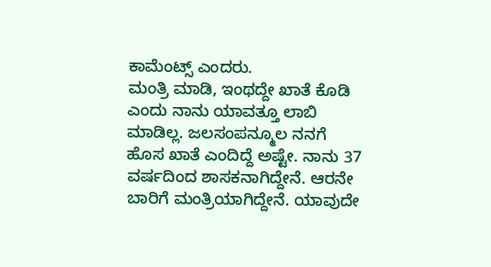ಕಾಮೆಂಟ್ಸ್ ಎಂದರು.
ಮಂತ್ರಿ ಮಾಡಿ, ಇಂಥದ್ದೇ ಖಾತೆ ಕೊಡಿ ಎಂದು ನಾನು ಯಾವತ್ತೂ ಲಾಬಿ ಮಾಡಿಲ್ಲ. ಜಲಸಂಪನ್ಮೂಲ ನನಗೆ ಹೊಸ ಖಾತೆ ಎಂದಿದ್ದೆ ಅಷ್ಟೇ. ನಾನು 37 ವರ್ಷದಿಂದ ಶಾಸಕನಾಗಿದ್ದೇನೆ. ಆರನೇ ಬಾರಿಗೆ ಮಂತ್ರಿಯಾಗಿದ್ದೇನೆ. ಯಾವುದೇ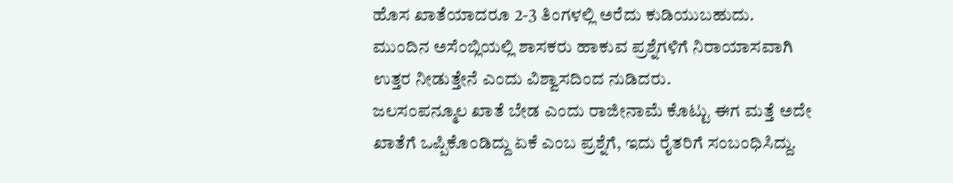ಹೊಸ ಖಾತೆಯಾದರೂ 2-3 ತಿಂಗಳಲ್ಲಿ ಅರೆದು ಕುಡಿಯುಬಹುದು. ಮುಂದಿನ ಅಸೆಂಬ್ಲಿಯಲ್ಲಿ ಶಾಸಕರು ಹಾಕುವ ಪ್ರಶ್ನೆಗಳಿಗೆ ನಿರಾಯಾಸವಾಗಿ ಉತ್ತರ ನೀಡುತ್ತೇನೆ ಎಂದು ವಿಶ್ವಾಸದಿಂದ ನುಡಿದರು.
ಜಲಸಂಪನ್ಮೂಲ ಖಾತೆ ಬೇಡ ಎಂದು ರಾಜೀನಾಮೆ ಕೊಟ್ಟು ಈಗ ಮತ್ತೆ ಅದೇ ಖಾತೆಗೆ ಒಪ್ಪಿಕೊಂಡಿದ್ದು ಏಕೆ ಎಂಬ ಪ್ರಶ್ನೆಗೆ, ಇದು ರೈತರಿಗೆ ಸಂಬಂಧಿಸಿದ್ದು.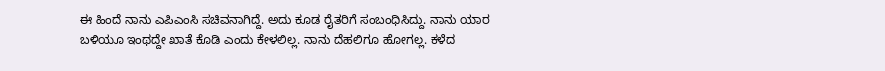ಈ ಹಿಂದೆ ನಾನು ಎಪಿಎಂಸಿ ಸಚಿವನಾಗಿದ್ದೆ. ಅದು ಕೂಡ ರೈತರಿಗೆ ಸಂಬಂಧಿಸಿದ್ದು. ನಾನು ಯಾರ ಬಳಿಯೂ ಇಂಥದ್ದೇ ಖಾತೆ ಕೊಡಿ ಎಂದು ಕೇಳಲಿಲ್ಲ. ನಾನು ದೆಹಲಿಗೂ ಹೋಗಲ್ಲ. ಕಳೆದ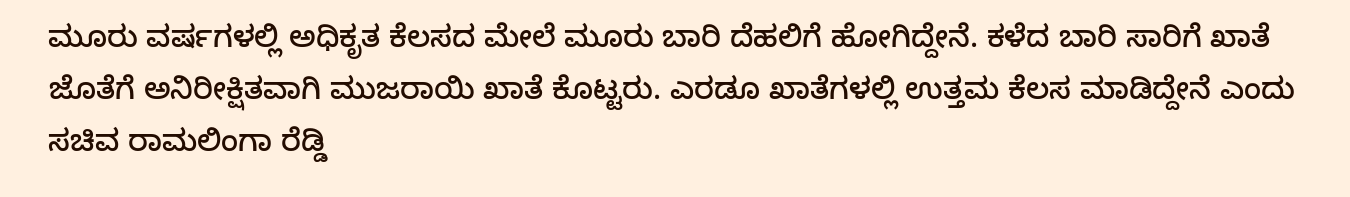ಮೂರು ವರ್ಷಗಳಲ್ಲಿ ಅಧಿಕೃತ ಕೆಲಸದ ಮೇಲೆ ಮೂರು ಬಾರಿ ದೆಹಲಿಗೆ ಹೋಗಿದ್ದೇನೆ. ಕಳೆದ ಬಾರಿ ಸಾರಿಗೆ ಖಾತೆ ಜೊತೆಗೆ ಅನಿರೀಕ್ಷಿತವಾಗಿ ಮುಜರಾಯಿ ಖಾತೆ ಕೊಟ್ಟರು. ಎರಡೂ ಖಾತೆಗಳಲ್ಲಿ ಉತ್ತಮ ಕೆಲಸ ಮಾಡಿದ್ದೇನೆ ಎಂದು ಸಚಿವ ರಾಮಲಿಂಗಾ ರೆಡ್ಡಿ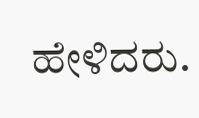ಹೇಳಿದರು.